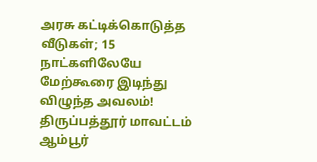அரசு கட்டிக்கொடுத்த வீடுகள்; 15 நாட்களிலேயே மேற்கூரை இடிந்து விழுந்த அவலம்!
திருப்பத்தூர் மாவட்டம் ஆம்பூர்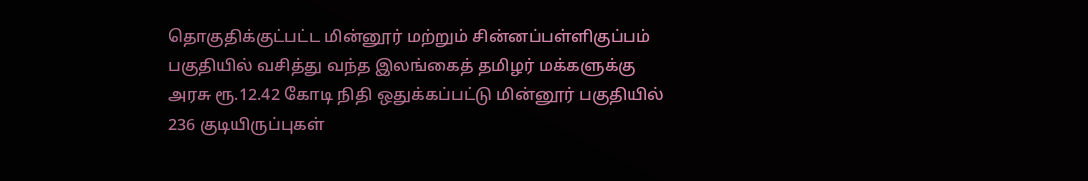தொகுதிக்குட்பட்ட மின்னூர் மற்றும் சின்னப்பள்ளிகுப்பம் பகுதியில் வசித்து வந்த இலங்கைத் தமிழர் மக்களுக்கு அரசு ரூ.12.42 கோடி நிதி ஒதுக்கப்பட்டு மின்னூர் பகுதியில் 236 குடியிருப்புகள்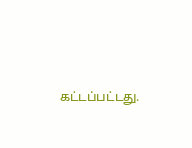கட்டப்பட்டது.